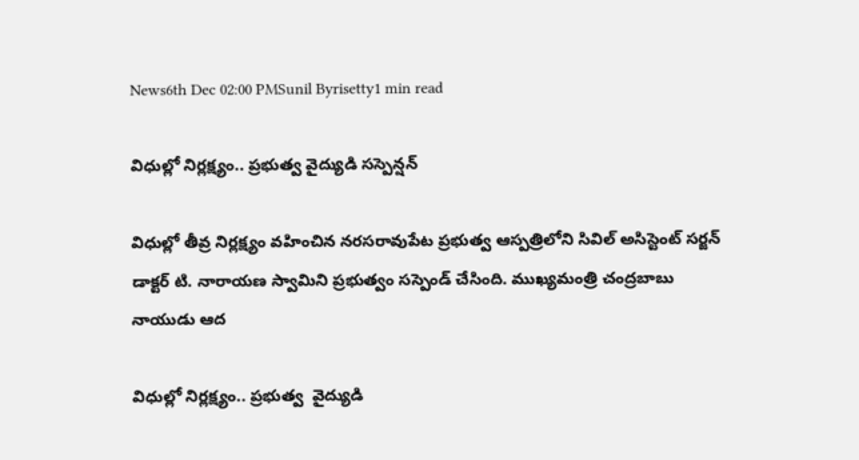News6th Dec 02:00 PMSunil Byrisetty1 min read

విధుల్లో నిర్లక్ష్యం.. ప్రభుత్వ వైద్యుడి సస్పెన్షన్

విధుల్లో తీవ్ర నిర్లక్ష్యం వహించిన నరసరావుపేట ప్రభుత్వ ఆస్పత్రిలోని సివిల్ అసిస్టెంట్ సర్జన్ డాక్టర్ టి. నారాయణ స్వామిని ప్రభుత్వం సస్పెండ్ చేసింది. ముఖ్యమంత్రి చంద్రబాబు నాయుడు ఆద

విధుల్లో నిర్లక్ష్యం.. ప్రభుత్వ  వైద్యుడి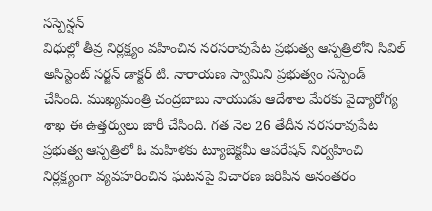సస్పెన్షన్
విధుల్లో తీవ్ర నిర్లక్ష్యం వహించిన నరసరావుపేట ప్రభుత్వ ఆస్పత్రిలోని సివిల్ అసిస్టెంట్ సర్జన్ డాక్టర్ టి. నారాయణ స్వామిని ప్రభుత్వం సస్పెండ్ చేసింది. ముఖ్యమంత్రి చంద్రబాబు నాయుడు ఆదేశాల మేరకు వైద్యారోగ్య శాఖ ఈ ఉత్తర్వులు జారీ చేసింది. గత నెల 26 తేదీన నరసరావుపేట ప్రభుత్వ ఆస్పత్రిలో ఓ మహిళకు ట్యూబెక్టమీ ఆపరేషన్ నిర్వహించి నిర్లక్ష్యంగా వ్యవహరించిన ఘటనపై విచారణ జరిపిన అనంతరం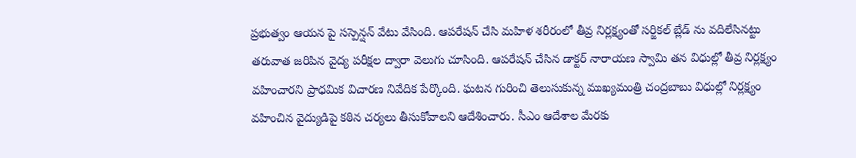ప్రభుత్వం ఆయన పై సస్పెన్షన్ వేటు వేసింది. ఆపరేషన్ చేసి మహిళ శరీరంలో తీవ్ర నిర్లక్ష్యంతో సర్జికల్ బ్లేడ్ ను వదిలేసినట్టు తరువాత జరిపిన వైద్య పరీక్షల ద్వారా వెలుగు చూసింది. ఆపరేషన్ చేసిన డాక్టర్ నారాయణ స్వామి తన విధుల్లో తీవ్ర నిర్లక్ష్యం వహించారని ప్రాధమిక విచారణ నివేదిక పేర్కొంది. ఘటన గురించి తెలుసుకున్న ముఖ్యమంత్రి చంద్రబాబు విధుల్లో నిర్లక్ష్యం వహించిన వైద్యుడిపై కఠిన చర్యలు తీసుకోవాలని ఆదేశించారు. సీఎం ఆదేశాల మేరకు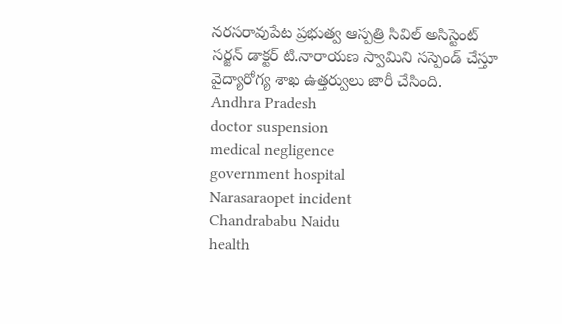నరసరావుపేట ప్రభుత్వ ఆస్పత్రి సివిల్ అసిస్టెంట్ సర్జన్ డాక్టర్ టి.నారాయణ స్వామిని సస్పెండ్ చేస్తూ వైద్యారోగ్య శాఖ ఉత్తర్వులు జారీ చేసింది.
Andhra Pradesh
doctor suspension
medical negligence
government hospital
Narasaraopet incident
Chandrababu Naidu
health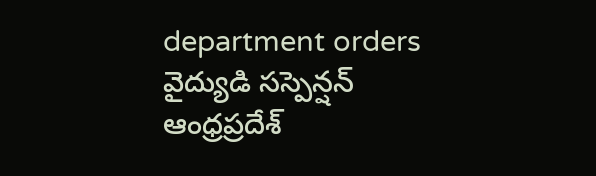department orders
వైద్యుడి సస్పెన్షన్
ఆంధ్రప్రదేశ్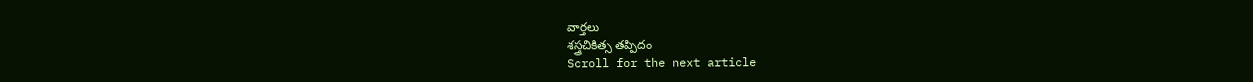వార్తలు
శస్త్రచికిత్స తప్పిదం
Scroll for the next article